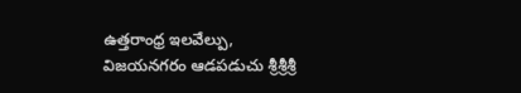ఉత్తరాంధ్ర ఇలవేల్పు, విజయనగరం ఆడపడుచు శ్రీశ్రీశ్రీ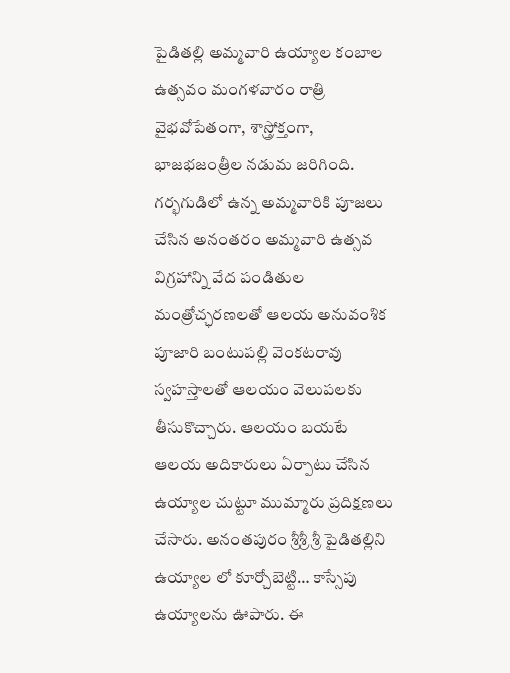పైడితల్లి అమ్మవారి ఉయ్యాల కంబాల ఉత్సవం మంగళవారం రాత్రి వైభవోపేతంగా, శాస్త్రోక్తంగా, భాజభజంత్రీల నడుమ జరిగింది. గర్భగుడిలో ఉన్న అమ్మవారికి పూజలు చేసిన అనంతరం అమ్మవారి ఉత్సవ విగ్రహాన్ని వేద పండితుల మంత్రోచ్ఛరణలతో ఆలయ అనువంశిక పూజారి బంటుపల్లి వెంకటరావు స్వహస్తాలతో ఆలయం వెలుపలకు తీసుకొచ్చారు. ఆలయం బయటే ఆలయ అదికారులు ఏర్పాటు చేసిన ఉయ్యాల చుట్టూ ముమ్మారు ప్రదిక్షణలు చేసారు. అనంతపురం శ్రీశ్రీ శ్రీ పైడితల్లిని ఉయ్యాల లో కూర్చోబెట్టి… కాస్సేపు ఉయ్యాలను ఊపారు. ఈ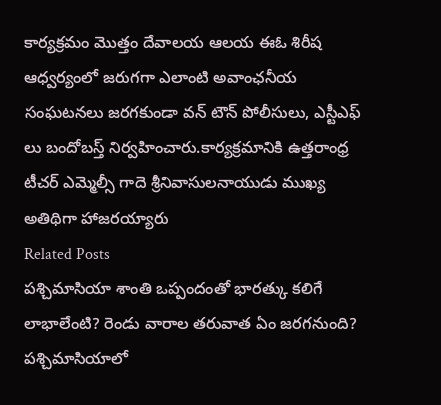కార్యక్రమం మొత్తం దేవాలయ ఆలయ ఈఓ శిరీష ఆధ్వర్యంలో జరుగగా ఎలాంటి అవాంఛనీయ సంఘటనలు జరగకుండా వన్ టౌన్ పోలీసులు, ఎస్టీఎఫ్ లు బందోబస్త్ నిర్వహించారు.కార్యక్రమానికి ఉత్తరాంధ్ర టీచర్ ఎమ్మెల్సీ గాదె శ్రీనివాసులనాయుడు ముఖ్య అతిథిగా హాజరయ్యారు
Related Posts
పశ్చిమాసియా శాంతి ఒప్పందంతో భారత్కు కలిగే లాభాలేంటి? రెండు వారాల తరువాత ఏం జరగనుంది?
పశ్చిమాసియాలో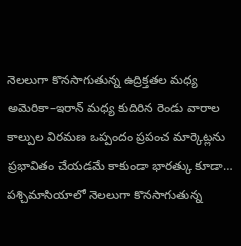నెలలుగా కొనసాగుతున్న ఉద్రిక్తతల మధ్య అమెరికా–ఇరాన్ మధ్య కుదిరిన రెండు వారాల కాల్పుల విరమణ ఒప్పందం ప్రపంచ మార్కెట్లను ప్రభావితం చేయడమే కాకుండా భారత్కు కూడా…
పశ్చిమాసియాలో నెలలుగా కొనసాగుతున్న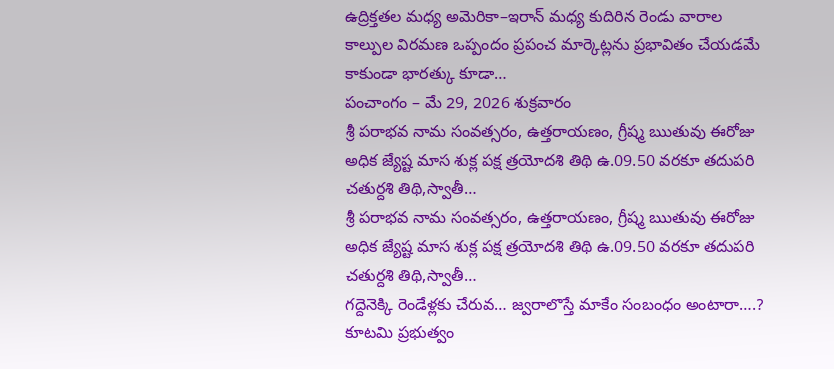ఉద్రిక్తతల మధ్య అమెరికా–ఇరాన్ మధ్య కుదిరిన రెండు వారాల కాల్పుల విరమణ ఒప్పందం ప్రపంచ మార్కెట్లను ప్రభావితం చేయడమే కాకుండా భారత్కు కూడా…
పంచాంగం – మే 29, 2026 శుక్రవారం
శ్రీ పరాభవ నామ సంవత్సరం, ఉత్తరాయణం, గ్రీష్మ ఋతువు ఈరోజు అధిక జ్యేష్ట మాస శుక్ల పక్ష త్రయోదశి తిథి ఉ.09.50 వరకూ తదుపరి చతుర్దశి తిథి,స్వాతీ…
శ్రీ పరాభవ నామ సంవత్సరం, ఉత్తరాయణం, గ్రీష్మ ఋతువు ఈరోజు అధిక జ్యేష్ట మాస శుక్ల పక్ష త్రయోదశి తిథి ఉ.09.50 వరకూ తదుపరి చతుర్దశి తిథి,స్వాతీ…
గద్దెనెక్కి రెండేళ్లకు చేరువ… జ్వరాలొస్తే మాకేం సంబంధం అంటారా….?
కూటమి ప్రభుత్వం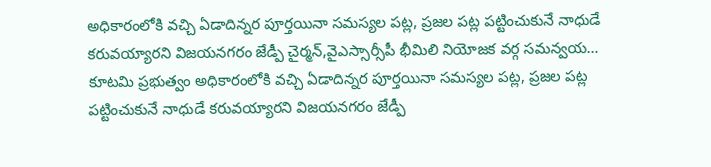అధికారంలోకి వచ్చి ఏడాదిన్నర పూర్తయినా సమస్యల పట్ల, ప్రజల పట్ల పట్టించుకునే నాధుడే కరువయ్యారని విజయనగరం జేడ్పీ చైర్మన్,వైఎస్సార్సీపీ భీమిలి నియోజక వర్గ సమన్వయ…
కూటమి ప్రభుత్వం అధికారంలోకి వచ్చి ఏడాదిన్నర పూర్తయినా సమస్యల పట్ల, ప్రజల పట్ల పట్టించుకునే నాధుడే కరువయ్యారని విజయనగరం జేడ్పీ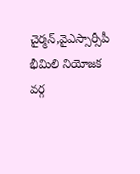చైర్మన్,వైఎస్సార్సీపీ భీమిలి నియోజక వర్గ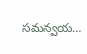సమన్వయ…